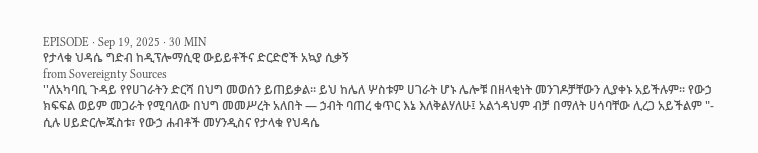EPISODE · Sep 19, 2025 · 30 MIN
የታላቁ ህዳሴ ግድብ ከዲፕሎማሲዊ ውይይቶችና ድርድሮች አኳያ ሲቃኝ
from Sovereignty Sources
''ለአካባቢ ጉዳይ የየሀገራትን ድርሻ በህግ መወሰን ይጠይቃል። ይህ ከሌለ ሦስቱም ሀገራት ሆኑ ሌሎቹ በዘላቂነት መንገዶቻቸውን ሊያቀኑ አይችሉም። የውኃ ክፍፍል ወይም መጋራት የሚባለው በህግ መመሥረት አለበት — ኃብት ባጠረ ቁጥር እኔ እለቅልሃለሁ፤ አልጎዳህም ብቻ በማለት ሀሳባቸው ሊረጋ አይችልም "- ሲሉ ሀይድርሎጁስቱ፣ የውኃ ሐብቶች መሃንዲስና የታላቁ የህዳሴ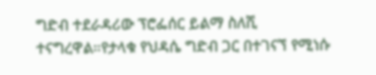ግድብ ተደራዳሪው ፕሮፌሰር ይልማ ስለሺ ተናግረዋል።የታላቁ የህዳሴ ግድብ ጋር በተገናኘ የሚነሱ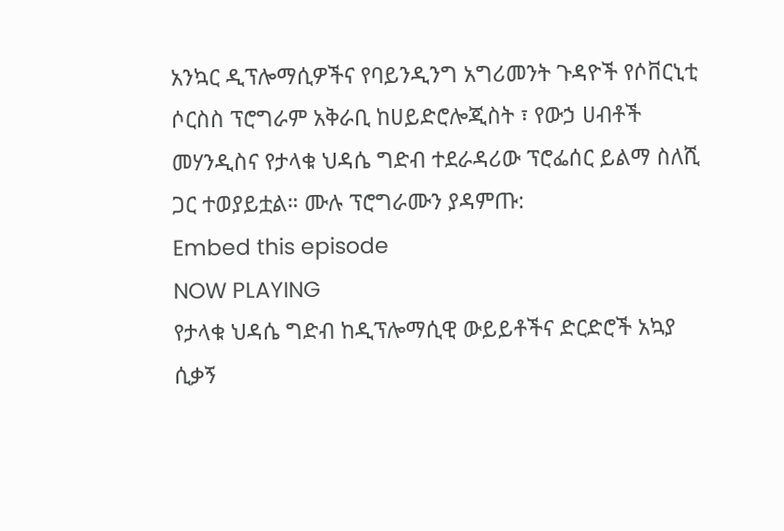አንኳር ዲፕሎማሲዎችና የባይንዲንግ አግሪመንት ጉዳዮች የሶቨርኒቲ ሶርስስ ፕሮግራም አቅራቢ ከሀይድሮሎጂስት ፣ የውኃ ሀብቶች መሃንዲስና የታላቁ ህዳሴ ግድብ ተደራዳሪው ፕሮፌሰር ይልማ ስለሺ ጋር ተወያይቷል። ሙሉ ፕሮግራሙን ያዳምጡ:
Embed this episode
NOW PLAYING
የታላቁ ህዳሴ ግድብ ከዲፕሎማሲዊ ውይይቶችና ድርድሮች አኳያ ሲቃኝ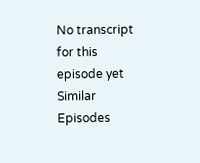No transcript for this episode yet
Similar Episodes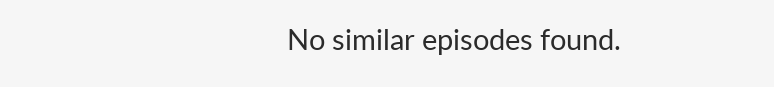No similar episodes found.